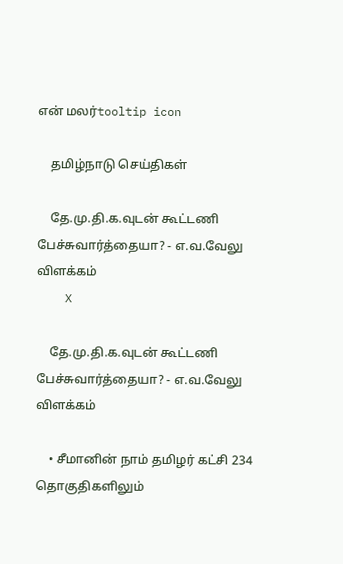என் மலர்tooltip icon

    தமிழ்நாடு செய்திகள்

    தே.மு.தி.க.வுடன் கூட்டணி பேச்சுவார்த்தையா? - எ.வ.வேலு விளக்கம்
    X

    தே.மு.தி.க.வுடன் கூட்டணி பேச்சுவார்த்தையா? - எ.வ.வேலு விளக்கம்

    • சீமானின் நாம் தமிழர் கட்சி 234 தொகுதிகளிலும்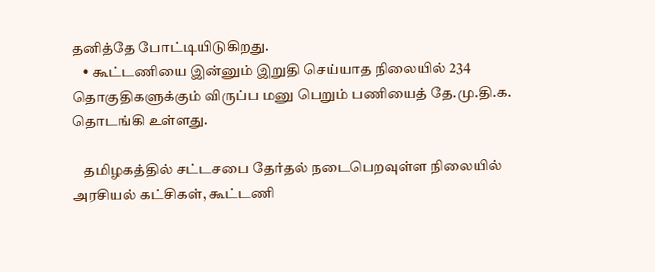தனித்தே போட்டியிடுகிறது.
    • கூட்டணியை இன்னும் இறுதி செய்யாத நிலையில் 234 தொகுதிகளுக்கும் விருப்ப மனு பெறும் பணியைத் தே.மு.தி.க. தொடங்கி உள்ளது.

    தமிழகத்தில் சட்டசபை தேர்தல் நடைபெறவுள்ள நிலையில் அரசியல் கட்சிகள், கூட்டணி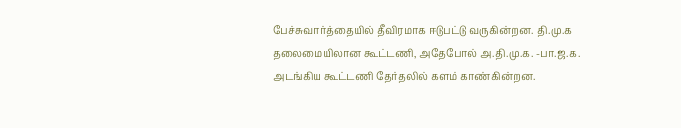பேச்சுவார்த்தையில் தீவிரமாக ஈடுபட்டு வருகின்றன. தி.மு.க தலைமையிலான கூட்டணி, அதேபோல் அ.தி.மு.க. -பா.ஜ.க. அடங்கிய கூட்டணி தேர்தலில் களம் காண்கின்றன.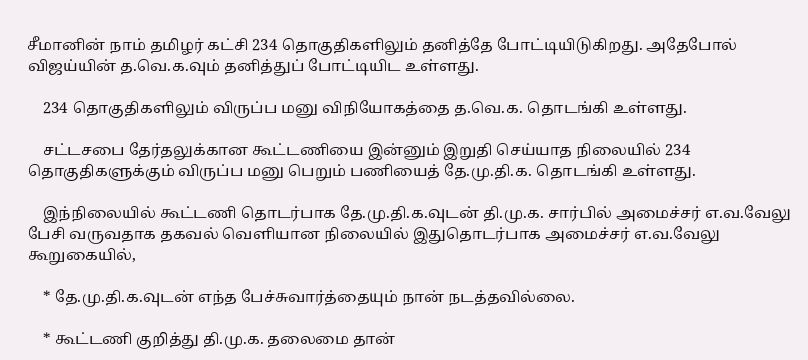சீமானின் நாம் தமிழர் கட்சி 234 தொகுதிகளிலும் தனித்தே போட்டியிடுகிறது. அதேபோல் விஜய்யின் த.வெ.க.வும் தனித்துப் போட்டியிட உள்ளது.

    234 தொகுதிகளிலும் விருப்ப மனு விநியோகத்தை த.வெ.க. தொடங்கி உள்ளது.

    சட்டசபை தேர்தலுக்கான கூட்டணியை இன்னும் இறுதி செய்யாத நிலையில் 234 தொகுதிகளுக்கும் விருப்ப மனு பெறும் பணியைத் தே.மு.தி.க. தொடங்கி உள்ளது.

    இந்நிலையில் கூட்டணி தொடர்பாக தே.மு.தி.க.வுடன் தி.மு.க. சார்பில் அமைச்சர் எ.வ.வேலு பேசி வருவதாக தகவல் வெளியான நிலையில் இதுதொடர்பாக அமைச்சர் எ.வ.வேலு கூறுகையில்,

    * தே.மு.தி.க.வுடன் எந்த பேச்சுவார்த்தையும் நான் நடத்தவில்லை.

    * கூட்டணி குறித்து தி.மு.க. தலைமை தான்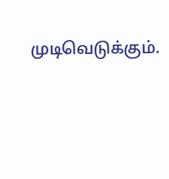முடிவெடுக்கும்.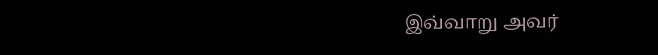இவ்வாறு அவர்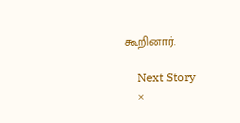கூறினார்.

    Next Story
    ×